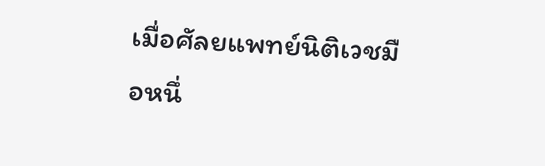เมื่อศัลยแพทย์นิติเวชมือหนึ่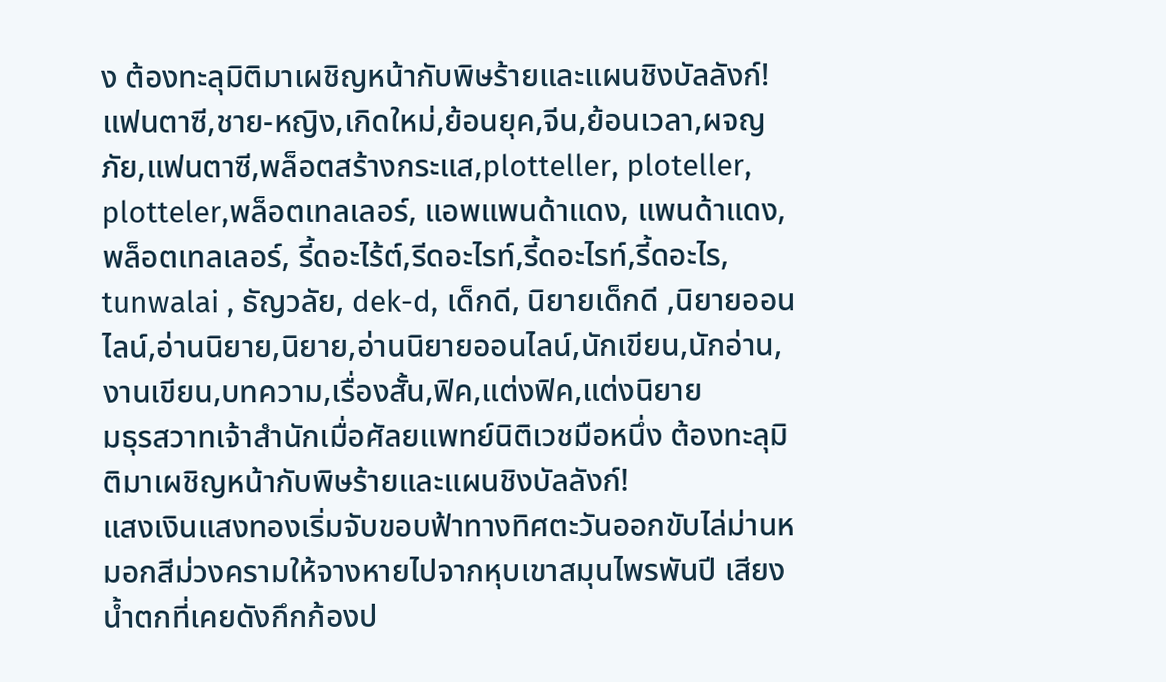ง ต้องทะลุมิติมาเผชิญหน้ากับพิษร้ายและแผนชิงบัลลังก์!
แฟนตาซี,ชาย-หญิง,เกิดใหม่,ย้อนยุค,จีน,ย้อนเวลา,ผจญภัย,แฟนตาซี,พล็อตสร้างกระแส,plotteller, ploteller, plotteler,พล็อตเทลเลอร์, แอพแพนด้าแดง, แพนด้าแดง, พล็อตเทลเลอร์, รี้ดอะไร้ต์,รีดอะไรท์,รี้ดอะไรท์,รี้ดอะไร, tunwalai , ธัญวลัย, dek-d, เด็กดี, นิยายเด็กดี ,นิยายออนไลน์,อ่านนิยาย,นิยาย,อ่านนิยายออนไลน์,นักเขียน,นักอ่าน,งานเขียน,บทความ,เรื่องสั้น,ฟิค,แต่งฟิค,แต่งนิยาย
มธุรสวาทเจ้าสำนักเมื่อศัลยแพทย์นิติเวชมือหนึ่ง ต้องทะลุมิติมาเผชิญหน้ากับพิษร้ายและแผนชิงบัลลังก์!
แสงเงินแสงทองเริ่มจับขอบฟ้าทางทิศตะวันออกขับไล่ม่านหมอกสีม่วงครามให้จางหายไปจากหุบเขาสมุนไพรพันปี เสียงน้ำตกที่เคยดังกึกก้องป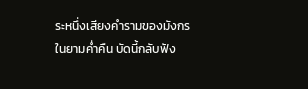ระหนึ่งเสียงคำรามของมังกรในยามค่ำคืน บัดนี้กลับฟัง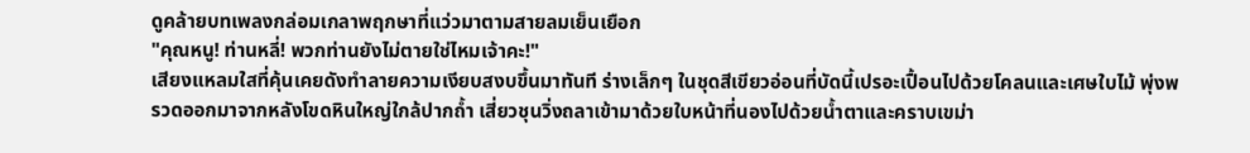ดูคล้ายบทเพลงกล่อมเกลาพฤกษาที่แว่วมาตามสายลมเย็นเยือก
"คุณหนู! ท่านหลี่! พวกท่านยังไม่ตายใช่ไหมเจ้าคะ!"
เสียงแหลมใสที่คุ้นเคยดังทำลายความเงียบสงบขึ้นมาทันที ร่างเล็กๆ ในชุดสีเขียวอ่อนที่บัดนี้เปรอะเปื้อนไปด้วยโคลนและเศษใบไม้ พุ่งพรวดออกมาจากหลังโขดหินใหญ่ใกล้ปากถ้ำ เสี่ยวชุนวิ่งถลาเข้ามาด้วยใบหน้าที่นองไปด้วยน้ำตาและคราบเขม่า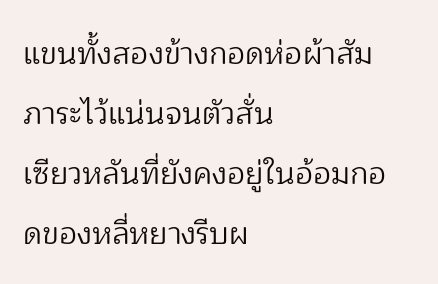แขนทั้งสองข้างกอดห่อผ้าสัมภาระไว้แน่นจนตัวสั่น
เซียวหลันที่ยังคงอยู่ในอ้อมกอดของหลี่หยางรีบผ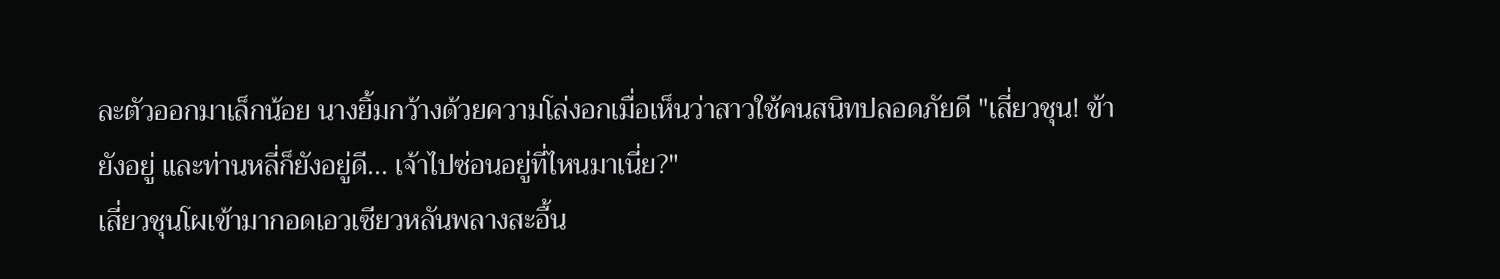ละตัวออกมาเล็กน้อย นางยิ้มกว้างด้วยความโล่งอกเมื่อเห็นว่าสาวใช้คนสนิทปลอดภัยดี "เสี่ยวชุน! ข้ายังอยู่ และท่านหลี่ก็ยังอยู่ดี... เจ้าไปซ่อนอยู่ที่ไหนมาเนี่ย?"
เสี่ยวชุนโผเข้ามากอดเอวเซียวหลันพลางสะอื้น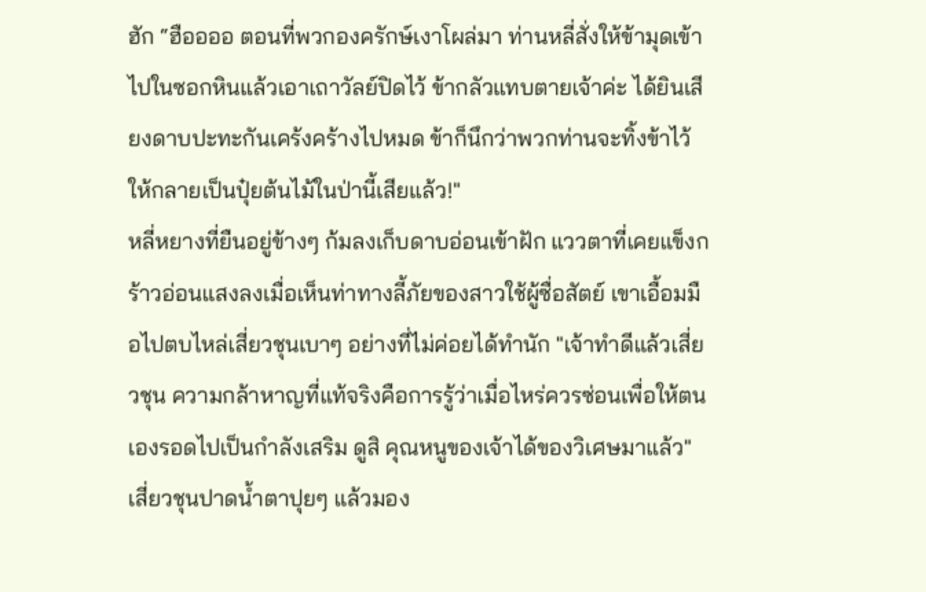ฮัก “ฮืออออ ตอนที่พวกองครักษ์เงาโผล่มา ท่านหลี่สั่งให้ข้ามุดเข้าไปในซอกหินแล้วเอาเถาวัลย์ปิดไว้ ข้ากลัวแทบตายเจ้าค่ะ ได้ยินเสียงดาบปะทะกันเคร้งคร้างไปหมด ข้าก็นึกว่าพวกท่านจะทิ้งข้าไว้ให้กลายเป็นปุ๋ยต้นไม้ในป่านี้เสียแล้ว!"
หลี่หยางที่ยืนอยู่ข้างๆ ก้มลงเก็บดาบอ่อนเข้าฝัก แววตาที่เคยแข็งกร้าวอ่อนแสงลงเมื่อเห็นท่าทางลี้ภัยของสาวใช้ผู้ซื่อสัตย์ เขาเอื้อมมือไปตบไหล่เสี่ยวชุนเบาๆ อย่างที่ไม่ค่อยได้ทำนัก "เจ้าทำดีแล้วเสี่ยวชุน ความกล้าหาญที่แท้จริงคือการรู้ว่าเมื่อไหร่ควรซ่อนเพื่อให้ตนเองรอดไปเป็นกำลังเสริม ดูสิ คุณหนูของเจ้าได้ของวิเศษมาแล้ว"
เสี่ยวชุนปาดน้ำตาปุยๆ แล้วมอง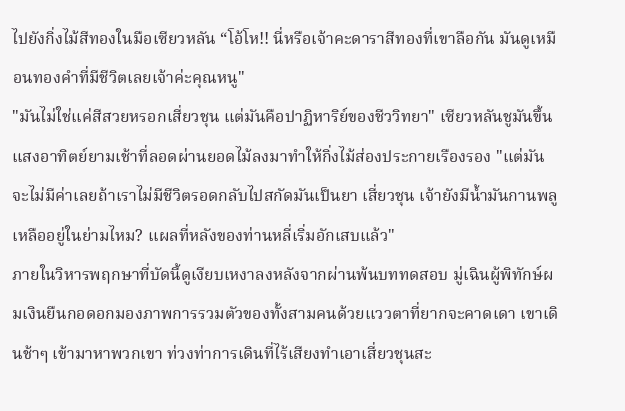ไปยังกิ่งไม้สีทองในมือเซียวหลัน “โอ้โห!! นี่หรือเจ้าคะดาราสีทองที่เขาลือกัน มันดูเหมือนทองคำที่มีชีวิตเลยเจ้าค่ะคุณหนู"
"มันไม่ใช่แค่สีสวยหรอกเสี่ยวชุน แต่มันคือปาฏิหาริย์ของชีววิทยา" เซียวหลันชูมันขึ้น แสงอาทิตย์ยามเช้าที่ลอดผ่านยอดไม้ลงมาทำให้กิ่งไม้ส่องประกายเรืองรอง "แต่มันจะไม่มีค่าเลยถ้าเราไม่มีชีวิตรอดกลับไปสกัดมันเป็นยา เสี่ยวชุน เจ้ายังมีน้ำมันกานพลูเหลืออยู่ในย่ามไหม? แผลที่หลังของท่านหลี่เริ่มอักเสบแล้ว"
ภายในวิหารพฤกษาที่บัดนี้ดูเงียบเหงาลงหลังจากผ่านพ้นบททดสอบ มู่เฉินผู้พิทักษ์ผมเงินยืนกอดอกมองภาพการรวมตัวของทั้งสามคนด้วยแววตาที่ยากจะคาดเดา เขาเดินช้าๆ เข้ามาหาพวกเขา ท่วงท่าการเดินที่ไร้เสียงทำเอาเสี่ยวชุนสะ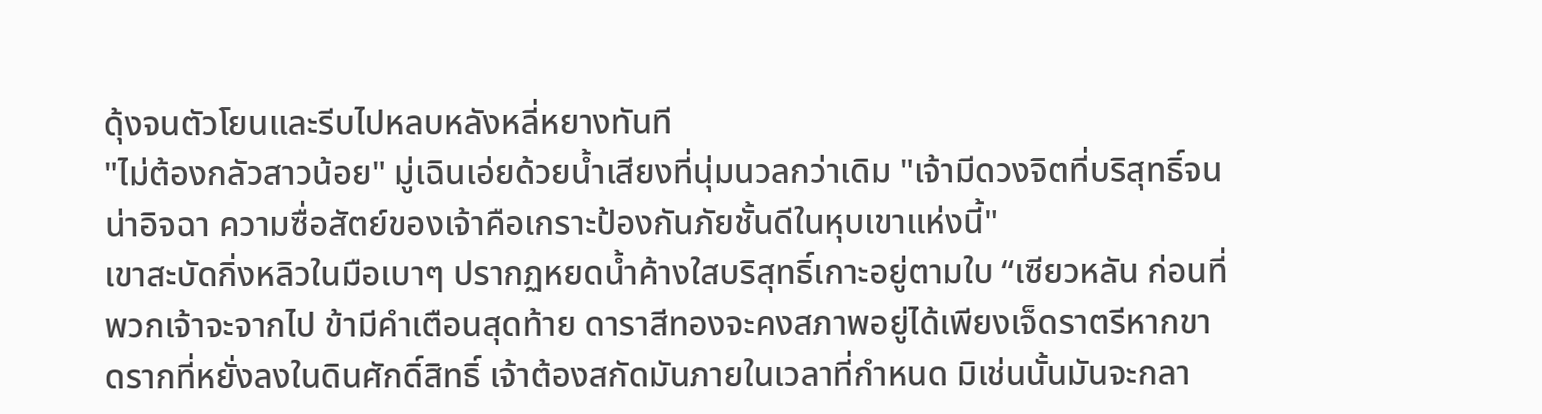ดุ้งจนตัวโยนและรีบไปหลบหลังหลี่หยางทันที
"ไม่ต้องกลัวสาวน้อย" มู่เฉินเอ่ยด้วยน้ำเสียงที่นุ่มนวลกว่าเดิม "เจ้ามีดวงจิตที่บริสุทธิ์จนน่าอิจฉา ความซื่อสัตย์ของเจ้าคือเกราะป้องกันภัยชั้นดีในหุบเขาแห่งนี้"
เขาสะบัดกิ่งหลิวในมือเบาๆ ปรากฏหยดน้ำค้างใสบริสุทธิ์เกาะอยู่ตามใบ “เซียวหลัน ก่อนที่พวกเจ้าจะจากไป ข้ามีคำเตือนสุดท้าย ดาราสีทองจะคงสภาพอยู่ได้เพียงเจ็ดราตรีหากขาดรากที่หยั่งลงในดินศักดิ์สิทธิ์ เจ้าต้องสกัดมันภายในเวลาที่กำหนด มิเช่นนั้นมันจะกลา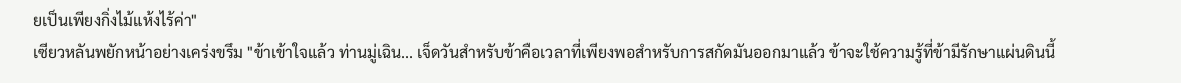ยเป็นเพียงกิ่งไม้แห้งไร้ค่า"
เซียวหลันพยักหน้าอย่างเคร่งขรึม "ข้าเข้าใจแล้ว ท่านมู่เฉิน... เจ็ดวันสำหรับข้าคือเวลาที่เพียงพอสำหรับการสกัดมันออกมาแล้ว ข้าจะใช้ความรู้ที่ข้ามีรักษาแผ่นดินนี้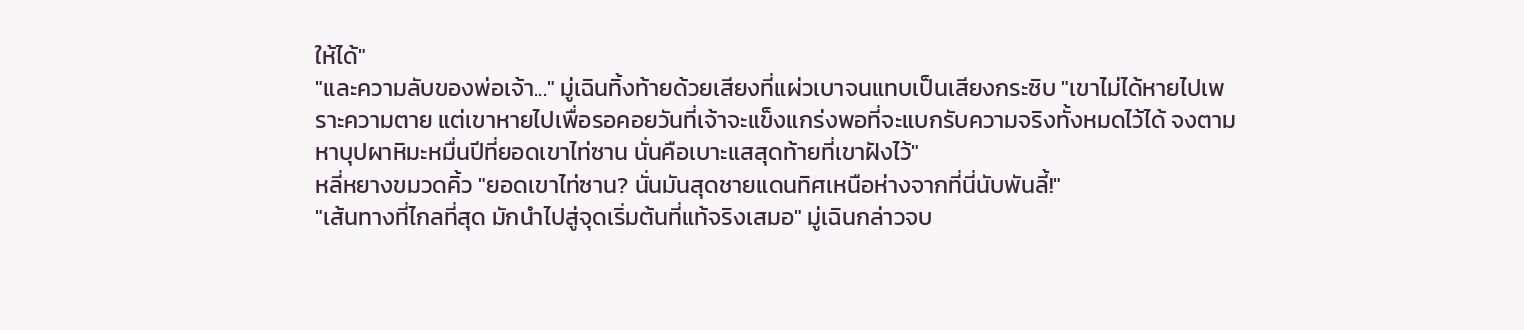ให้ได้"
"และความลับของพ่อเจ้า..." มู่เฉินทิ้งท้ายด้วยเสียงที่แผ่วเบาจนแทบเป็นเสียงกระซิบ "เขาไม่ได้หายไปเพราะความตาย แต่เขาหายไปเพื่อรอคอยวันที่เจ้าจะแข็งแกร่งพอที่จะแบกรับความจริงทั้งหมดไว้ได้ จงตามหาบุปผาหิมะหมื่นปีที่ยอดเขาไท่ซาน นั่นคือเบาะแสสุดท้ายที่เขาฝังไว้"
หลี่หยางขมวดคิ้ว "ยอดเขาไท่ซาน? นั่นมันสุดชายแดนทิศเหนือห่างจากที่นี่นับพันลี้!"
"เส้นทางที่ไกลที่สุด มักนำไปสู่จุดเริ่มต้นที่แท้จริงเสมอ" มู่เฉินกล่าวจบ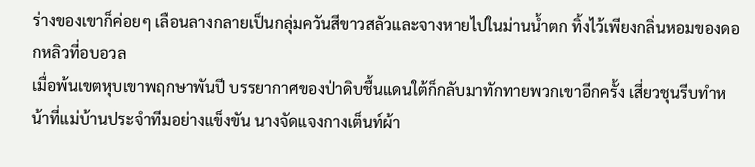ร่างของเขาก็ค่อยๆ เลือนลางกลายเป็นกลุ่มควันสีขาวสลัวและจางหายไปในม่านน้ำตก ทิ้งไว้เพียงกลิ่นหอมของดอกหลิวที่อบอวล
เมื่อพ้นเขตหุบเขาพฤกษาพันปี บรรยากาศของป่าดิบชื้นแดนใต้ก็กลับมาทักทายพวกเขาอีกครั้ง เสี่ยวชุนรีบทำหน้าที่แม่บ้านประจำทีมอย่างแข็งขัน นางจัดแจงกางเต็นท์ผ้า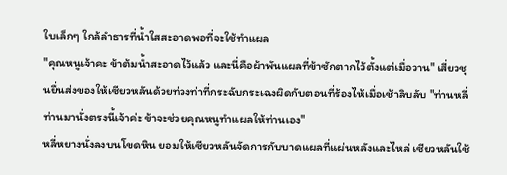ใบเล็กๆ ใกล้ลำธารที่น้ำใสสะอาดพอที่จะใช้ทำแผล
"คุณหนูเจ้าคะ ข้าต้มน้ำสะอาดไว้แล้ว และนี่คือผ้าพันแผลที่ข้าซักตากไว้ตั้งแต่เมื่อวาน" เสี่ยวชุนยื่นส่งของให้เซียวหลันด้วยท่วงท่าที่กระฉับกระเฉงผิดกับตอนที่ร้องไห้เมื่อเช้าลิบลับ "ท่านหลี่ ท่านมานั่งตรงนี้เจ้าค่ะ ข้าจะช่วยคุณหนูทำแผลให้ท่านเอง"
หลี่หยางนั่งลงบนโขดหิน ยอมให้เซียวหลันจัดการกับบาดแผลที่แผ่นหลังและไหล่ เซียวหลันใช้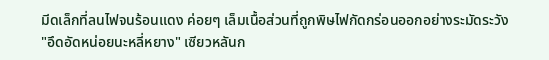มีดเล็กที่ลนไฟจนร้อนแดง ค่อยๆ เล็มเนื้อส่วนที่ถูกพิษไฟกัดกร่อนออกอย่างระมัดระวัง
"อึดอัดหน่อยนะหลี่หยาง" เซียวหลันก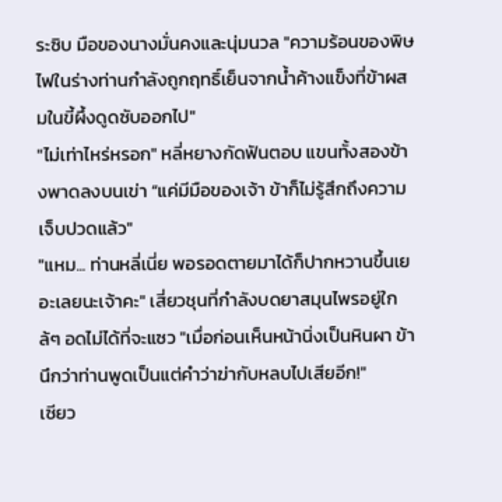ระซิบ มือของนางมั่นคงและนุ่มนวล "ความร้อนของพิษไฟในร่างท่านกำลังถูกฤทธิ์เย็นจากน้ำค้างแข็งที่ข้าผสมในขี้ผึ้งดูดซับออกไป"
"ไม่เท่าไหร่หรอก" หลี่หยางกัดฟันตอบ แขนทั้งสองข้างพาดลงบนเข่า “แค่มีมือของเจ้า ข้าก็ไม่รู้สึกถึงความเจ็บปวดแล้ว"
"แหม... ท่านหลี่เนี่ย พอรอดตายมาได้ก็ปากหวานขึ้นเยอะเลยนะเจ้าคะ" เสี่ยวชุนที่กำลังบดยาสมุนไพรอยู่ใกล้ๆ อดไม่ได้ที่จะแซว "เมื่อก่อนเห็นหน้านิ่งเป็นหินผา ข้านึกว่าท่านพูดเป็นแต่คำว่าฆ่ากับหลบไปเสียอีก!"
เซียว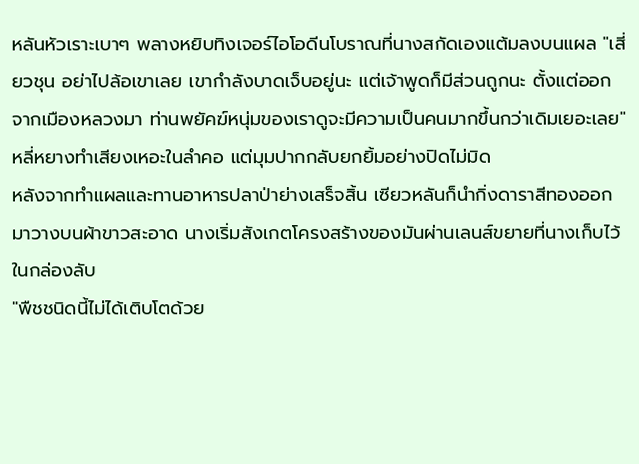หลันหัวเราะเบาๆ พลางหยิบทิงเจอร์ไอโอดีนโบราณที่นางสกัดเองแต้มลงบนแผล "เสี่ยวชุน อย่าไปล้อเขาเลย เขากำลังบาดเจ็บอยู่นะ แต่เจ้าพูดก็มีส่วนถูกนะ ตั้งแต่ออกจากเมืองหลวงมา ท่านพยัคฆ์หนุ่มของเราดูจะมีความเป็นคนมากขึ้นกว่าเดิมเยอะเลย"
หลี่หยางทำเสียงเหอะในลำคอ แต่มุมปากกลับยกยิ้มอย่างปิดไม่มิด
หลังจากทำแผลและทานอาหารปลาป่าย่างเสร็จสิ้น เซียวหลันก็นำกิ่งดาราสีทองออกมาวางบนผ้าขาวสะอาด นางเริ่มสังเกตโครงสร้างของมันผ่านเลนส์ขยายที่นางเก็บไว้ในกล่องลับ
"พืชชนิดนี้ไม่ได้เติบโตด้วย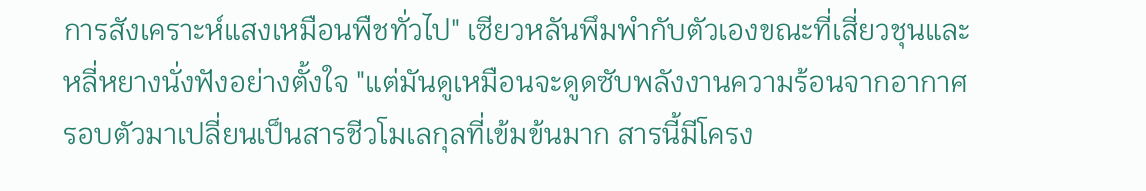การสังเคราะห์แสงเหมือนพืชทั่วไป" เซียวหลันพึมพำกับตัวเองขณะที่เสี่ยวชุนและหลี่หยางนั่งฟังอย่างตั้งใจ "แต่มันดูเหมือนจะดูดซับพลังงานความร้อนจากอากาศรอบตัวมาเปลี่ยนเป็นสารชีวโมเลกุลที่เข้มข้นมาก สารนี้มีโครง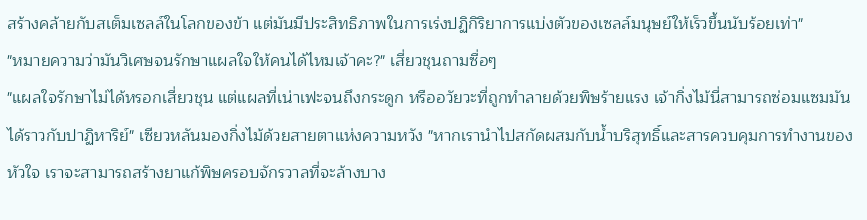สร้างคล้ายกับสเต็มเซลล์ในโลกของข้า แต่มันมีประสิทธิภาพในการเร่งปฏิกิริยาการแบ่งตัวของเซลล์มนุษย์ให้เร็วขึ้นนับร้อยเท่า"
"หมายความว่ามันวิเศษจนรักษาแผลใจให้คนได้ไหมเจ้าคะ?" เสี่ยวชุนถามซื่อๆ
"แผลใจรักษาไม่ได้หรอกเสี่ยวชุน แต่แผลที่เน่าเฟะจนถึงกระดูก หรืออวัยวะที่ถูกทำลายด้วยพิษร้ายแรง เจ้ากิ่งไม้นี่สามารถซ่อมแซมมันได้ราวกับปาฏิหาริย์" เซียวหลันมองกิ่งไม้ด้วยสายตาแห่งความหวัง "หากเรานำไปสกัดผสมกับน้ำบริสุทธิ์และสารควบคุมการทำงานของหัวใจ เราจะสามารถสร้างยาแก้พิษครอบจักรวาลที่จะล้างบาง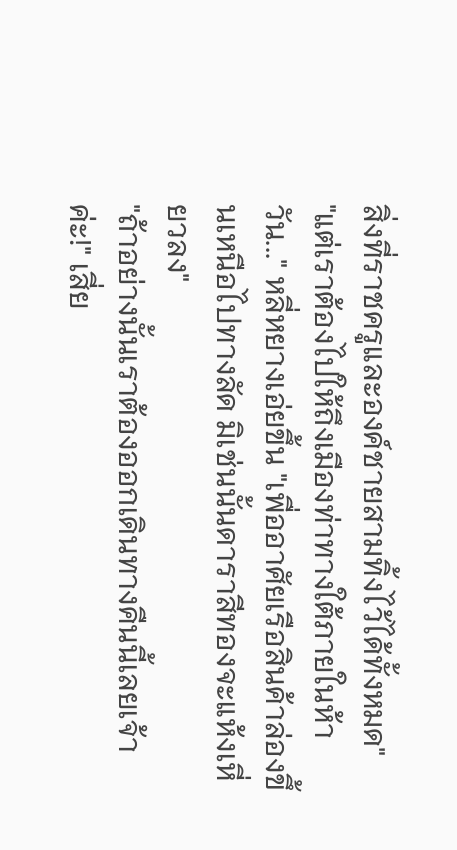สิ่งที่ราชครูและองค์ชายสามทิ้งไว้ได้ทั้งหมด"
"แต่เราต้องไปให้ถึงเมืองท่าทางใต้ภายในห้าวัน..." หลี่หยางเอ่ยขึ้น "เพื่ออาศัยเรือสินค้าล่องขึ้นเหนือไปทางลัด มิเช่นนั้นดาราสีทองจะแห้งเหี่ยวลง"
"ถ้าอย่างนั้นเราต้องออกเดินทางคืนนี้เลยเจ้าค่ะ!" เสี่ย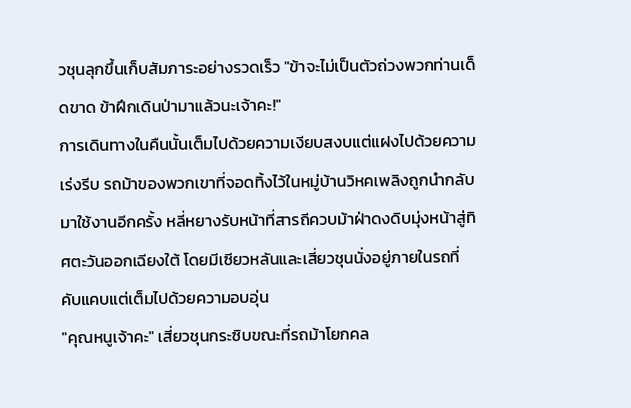วชุนลุกขึ้นเก็บสัมภาระอย่างรวดเร็ว "ข้าจะไม่เป็นตัวถ่วงพวกท่านเด็ดขาด ข้าฝึกเดินป่ามาแล้วนะเจ้าคะ!"
การเดินทางในคืนนั้นเต็มไปด้วยความเงียบสงบแต่แฝงไปด้วยความเร่งรีบ รถม้าของพวกเขาที่จอดทิ้งไว้ในหมู่บ้านวิหคเพลิงถูกนำกลับมาใช้งานอีกครั้ง หลี่หยางรับหน้าที่สารถีควบม้าฝ่าดงดิบมุ่งหน้าสู่ทิศตะวันออกเฉียงใต้ โดยมีเซียวหลันและเสี่ยวชุนนั่งอยู่ภายในรถที่คับแคบแต่เต็มไปด้วยความอบอุ่น
"คุณหนูเจ้าคะ" เสี่ยวชุนกระซิบขณะที่รถม้าโยกคล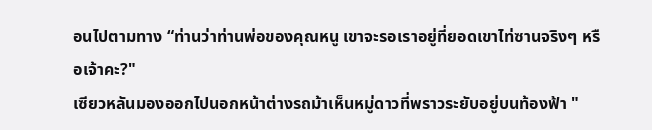อนไปตามทาง “ท่านว่าท่านพ่อของคุณหนู เขาจะรอเราอยู่ที่ยอดเขาไท่ซานจริงๆ หรือเจ้าคะ?"
เซียวหลันมองออกไปนอกหน้าต่างรถม้าเห็นหมู่ดาวที่พราวระยับอยู่บนท้องฟ้า "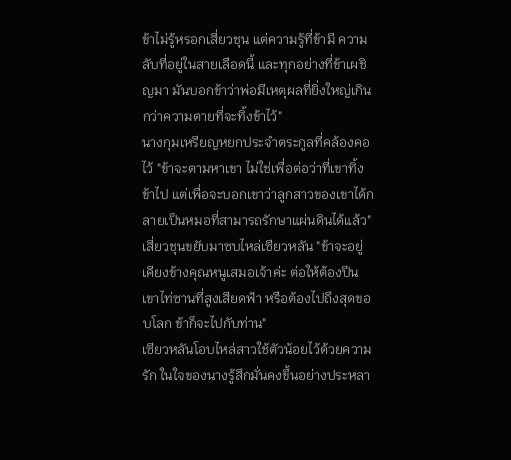ข้าไม่รู้หรอกเสี่ยวชุน แต่ความรู้ที่ข้ามี ความลับที่อยู่ในสายเลือดนี้ และทุกอย่างที่ข้าเผชิญมา มันบอกข้าว่าพ่อมีเหตุผลที่ยิ่งใหญ่เกินกว่าความตายที่จะทิ้งข้าไว้"
นางกุมเหรียญหยกประจำตระกูลที่คล้องคอไว้ "ข้าจะตามหาเขา ไม่ใช่เพื่อต่อว่าที่เขาทิ้งข้าไป แต่เพื่อจะบอกเขาว่าลูกสาวของเขาได้กลายเป็นหมอที่สามารถรักษาแผ่นดินได้แล้ว"
เสี่ยวชุนขยับมาซบไหล่เซียวหลัน "ข้าจะอยู่เคียงข้างคุณหนูเสมอเจ้าค่ะ ต่อให้ต้องปีนเขาไท่ซานที่สูงเสียดฟ้า หรือต้องไปถึงสุดขอบโลก ข้าก็จะไปกับท่าน"
เซียวหลันโอบไหล่สาวใช้ตัวน้อยไว้ด้วยความรัก ในใจของนางรู้สึกมั่นคงขึ้นอย่างประหลา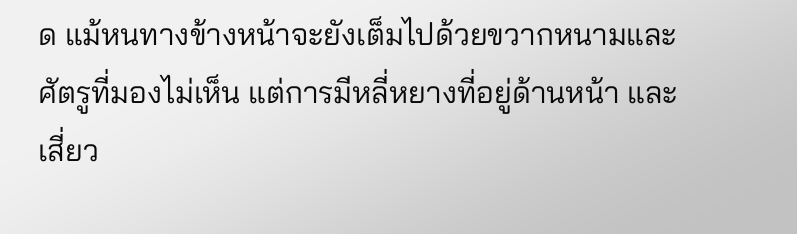ด แม้หนทางข้างหน้าจะยังเต็มไปด้วยขวากหนามและศัตรูที่มองไม่เห็น แต่การมีหลี่หยางที่อยู่ด้านหน้า และเสี่ยว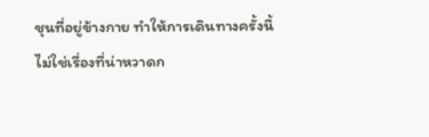ชุนที่อยู่ข้างกาย ทำให้การเดินทางครั้งนี้ไม่ใช่เรื่องที่น่าหวาดก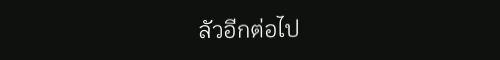ลัวอีกต่อไป